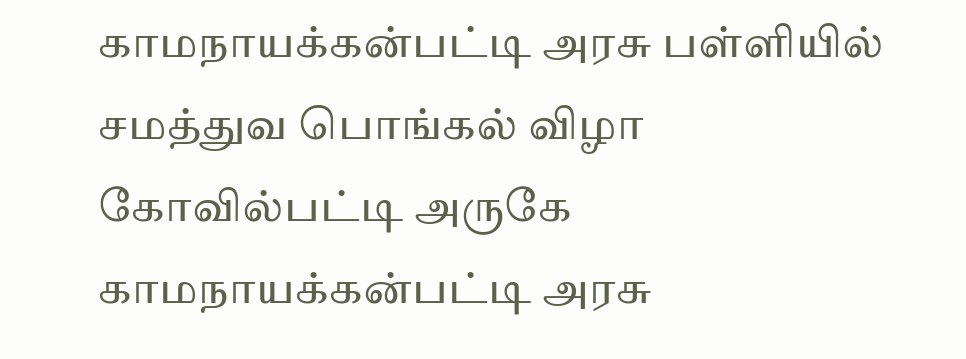காமநாயக்கன்பட்டி அரசு பள்ளியில் சமத்துவ பொங்கல் விழா
கோவில்பட்டி அருகே காமநாயக்கன்பட்டி அரசு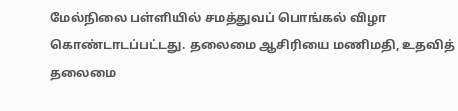மேல்நிலை பள்ளியில் சமத்துவப் பொங்கல் விழா கொண்டாடப்பட்டது. தலைமை ஆசிரியை மணிமதி, உதவித் தலைமை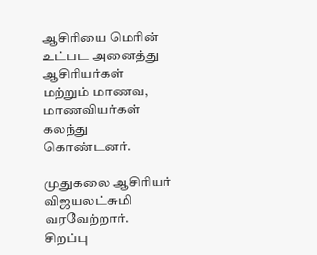ஆசிரியை மெரின் உட்பட அனைத்து ஆசிரியர்கள் மற்றும் மாணவ, மாணவியர்கள் கலந்து கொண்டனர்.

முதுகலை ஆசிரியர் விஜயலட்சுமி வரவேற்றார். சிறப்பு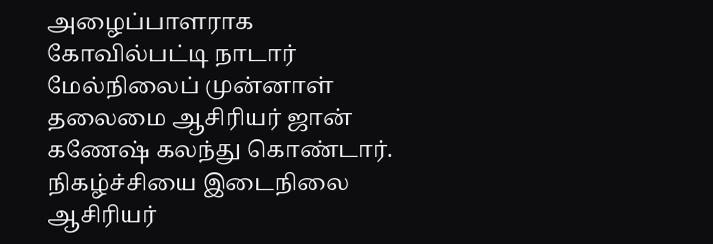அழைப்பாளராக கோவில்பட்டி நாடார் மேல்நிலைப் முன்னாள் தலைமை ஆசிரியர் ஜான் கணேஷ் கலந்து கொண்டார்.
நிகழ்ச்சியை இடைநிலை ஆசிரியர்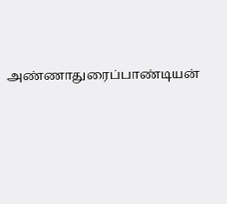அண்ணாதுரைப்பாண்டியன்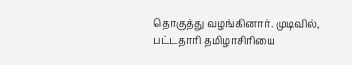தொகுத்து வழங்கினார். முடிவில், பட்டதாரி தமிழாசிரியை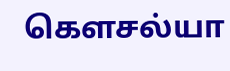கெளசல்யா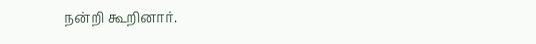நன்றி கூறினார்.